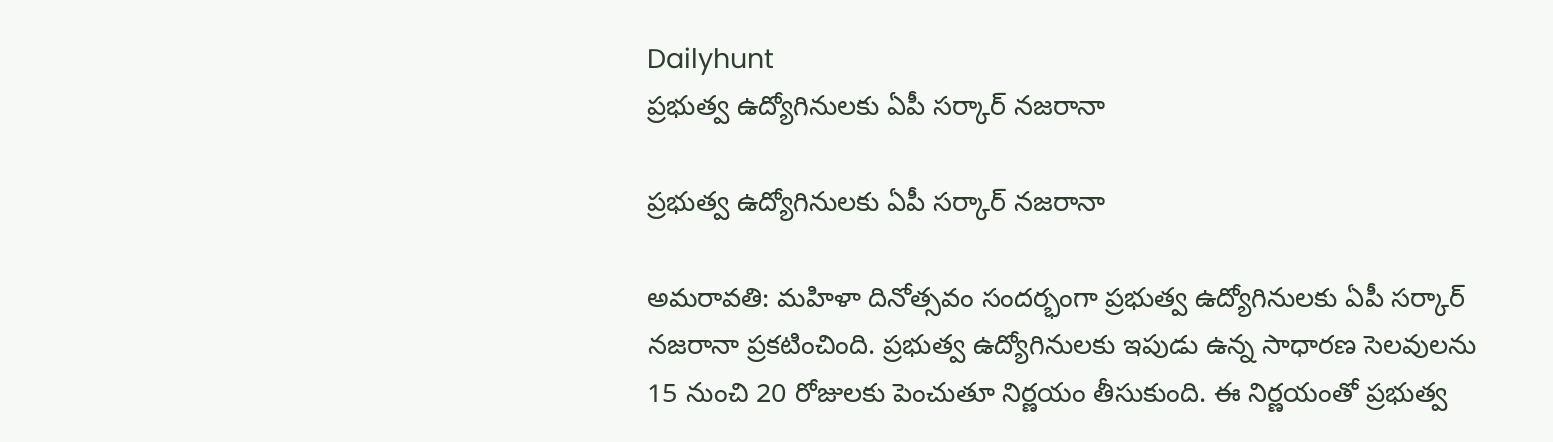Dailyhunt
ప్రభుత్వ ఉద్యోగినులకు ఏపీ సర్కార్‌ నజరానా

ప్రభుత్వ ఉద్యోగినులకు ఏపీ సర్కార్‌ నజరానా

అమరావతి: మహిళా దినోత్సవం సందర్భంగా ప్రభుత్వ ఉద్యోగినులకు ఏపీ సర్కార్‌ నజరానా ప్రకటించింది. ప్రభుత్వ ఉద్యోగినులకు ఇపుడు ఉన్న సాధారణ సెలవులను 15 నుంచి 20 రోజులకు పెంచుతూ నిర్ణయం తీసుకుంది. ఈ నిర్ణయంతో ప్రభుత్వ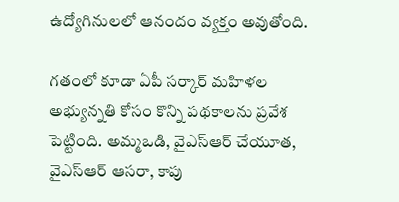ఉద్యోగినులలో ఆనందం వ్యక్తం అవుతోంది.

గతంలో కూడా ఏపీ సర్కార్ మహిళల అభ్యున్నతి కోసం కొన్ని పథకాలను ప్రవేశ పెట్టింది. అమ్మఒడి, వైఎస్ఆర్ చేయూత, వైఎస్ఆర్ ఆసరా, కాపు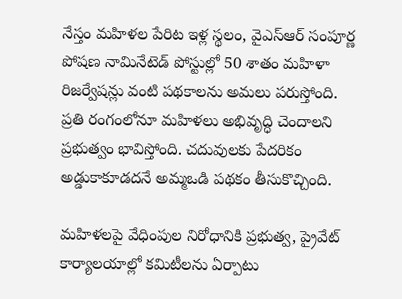నేస్తం మహిళల పేరిట ఇళ్ల స్థలం, వైఎస్ఆర్ సంపూర్ణ పోషణ నామినేటెడ్ పోస్టుల్లో 50 శాతం మహిళా రిజర్వేషన్లు వంటి పథకాలను అమలు పరుస్తోంది. ప్రతి రంగంలోనూ మహిళలు అభివృద్ధి చెందాలని ప్రభుత్వం భావిస్తోంది. చదువులకు పేదరికం అడ్డుకాకూడదనే అమ్మఒడి పథకం తీసుకొచ్చింది.

మహిళలపై వేధింపుల నిరోధానికి ప్రభుత్వ, ప్రైవేట్‌ కార్యాలయాల్లో కమిటీలను ఏర్పాటు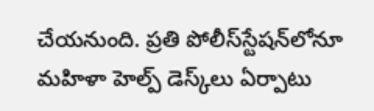చేయనుంది. ప్రతి పోలీస్‌స్టేషన్‌లోనూ మహిళా హెల్ప్‌ డెస్క్‌లు ఏర్పాటు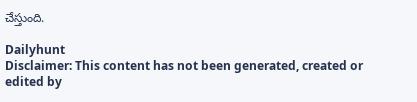చేస్తుంది.

Dailyhunt
Disclaimer: This content has not been generated, created or edited by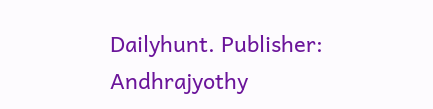Dailyhunt. Publisher: Andhrajyothy